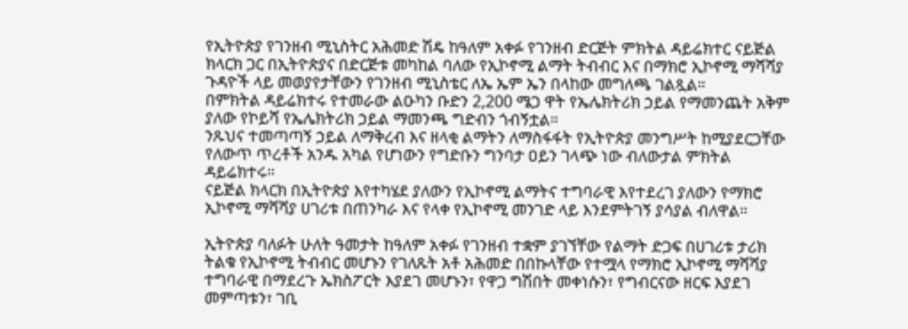የኢትዮጵያ የገንዘብ ሚኒስትር አሕመድ ሽዴ ከዓለም አቀፉ የገንዘብ ድርጅት ምክትል ዳይሬክተር ናይጅል ክላርክ ጋር በኢትዮጵያና በድርጅቱ መካከል ባለው የኢኮኖሚ ልማት ትብብር እና በማክሮ ኢኮኖሚ ማሻሻያ ጉዳዮች ላይ መወያየታቸውን የገንዘብ ሚኒስቴር ለኤ ኤም ኤን በላከው መግለጫ ገልጿል።
በምክትል ዳይሬክተሩ የተመራው ልዑካን ቡድን 2,200 ሜጋ ዋት የኤሌክትሪክ ኃይል የማመንጨት አቅም ያለው የኮይሻ የኤሌክትሪክ ኃይል ማመንጫ ግድብን ጎብኝቷል።
ንጹህና ተመጣጣኝ ኃይል ለማቅረብ እና ዘላቂ ልማትን ለማስፋፋት የኢትዮጵያ መንግሥት ከሚያደርጋቸው የለውጥ ጥረቶች አንዱ አካል የሆነውን የግድቡን ግንባታ ዐይን ገላጭ ነው ብለውታል ምክትል ዳይሬክተሩ።
ናይጅል ክላርክ በኢትዮጵያ እየተካሄደ ያለውን የኢኮኖሚ ልማትና ተግባራዊ እየተደረገ ያለውን የማክሮ ኢኮኖሚ ማሻሻያ ሀገሪቱ በጠንካራ እና የላቀ የኢኮኖሚ መንገድ ላይ እንደምትገኝ ያሳያል ብለዋል።

ኢትዮጵያ ባለፉት ሁለት ዓመታት ከዓለም አቀፉ የገንዘብ ተቋም ያገኘቸው የልማት ድጋፍ በሀገሪቱ ታሪክ ትልቁ የኢኮኖሚ ትብብር መሆኑን የገለጹት አቶ አሕመድ በበኩላቸው የተሟላ የማክሮ ኢኮኖሚ ማሻሻያ ተግባራዊ በማደረጉ ኤክስፖርት እያደገ መሆኑን፣ የዋጋ ግሽበት መቀነሱን፣ የግብርናው ዘርፍ እያደገ መምጣቱን፣ ገቢ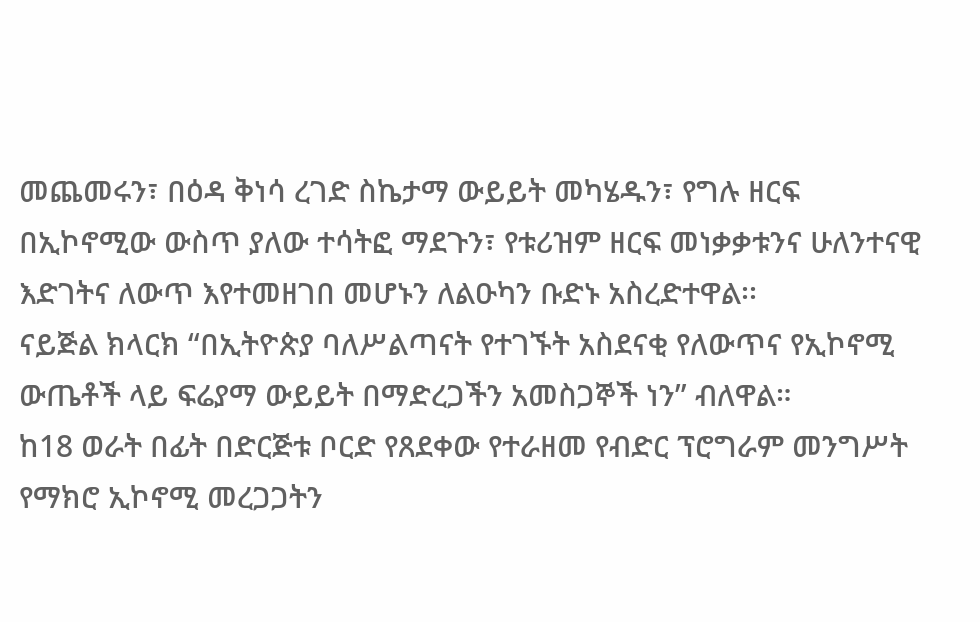መጨመሩን፣ በዕዳ ቅነሳ ረገድ ስኬታማ ውይይት መካሄዱን፣ የግሉ ዘርፍ በኢኮኖሚው ውስጥ ያለው ተሳትፎ ማደጉን፣ የቱሪዝም ዘርፍ መነቃቃቱንና ሁለንተናዊ እድገትና ለውጥ እየተመዘገበ መሆኑን ለልዑካን ቡድኑ አስረድተዋል፡፡
ናይጅል ክላርክ “በኢትዮጵያ ባለሥልጣናት የተገኙት አስደናቂ የለውጥና የኢኮኖሚ ውጤቶች ላይ ፍሬያማ ውይይት በማድረጋችን አመስጋኞች ነን” ብለዋል።
ከ18 ወራት በፊት በድርጅቱ ቦርድ የጸደቀው የተራዘመ የብድር ፕሮግራም መንግሥት የማክሮ ኢኮኖሚ መረጋጋትን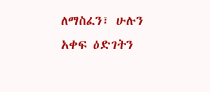ለማስፈን፣ ሁሉን አቀፍ ዕድገትን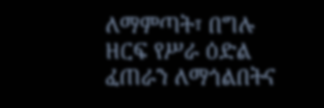ለማምጣት፣ በግሉ ዘርፍ የሥራ ዕድል ፈጠራን ለማጎልበትና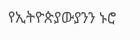የኢትዮጵያውያንን ኑሮ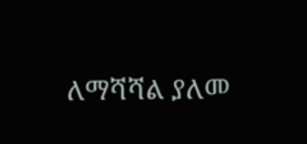ለማሻሻል ያለመ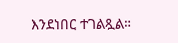እንደነበር ተገልጿል።